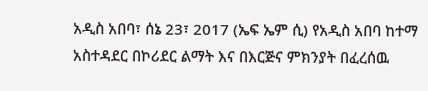አዲስ አበባ፣ ሰኔ 23፣ 2017 (ኤፍ ኤም ሲ) የአዲስ አበባ ከተማ አስተዳደር በኮሪደር ልማት እና በእርጅና ምክንያት በፈረሰዉ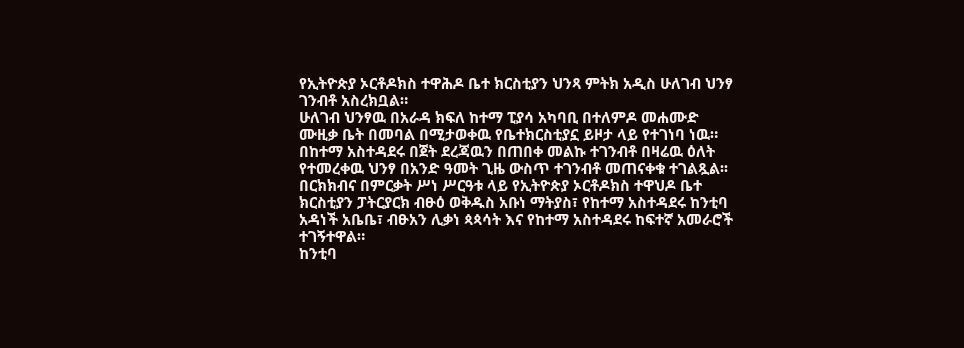የኢትዮጵያ ኦርቶዶክስ ተዋሕዶ ቤተ ክርስቲያን ህንጻ ምትክ አዲስ ሁለገብ ህንፃ ገንብቶ አስረክቧል።
ሁለገብ ህንፃዉ በአራዳ ክፍለ ከተማ ፒያሳ አካባቢ በተለምዶ መሐሙድ ሙዚቃ ቤት በመባል በሚታወቀዉ የቤተክርስቲያኗ ይዞታ ላይ የተገነባ ነዉ።
በከተማ አስተዳደሩ በጀት ደረጃዉን በጠበቀ መልኩ ተገንብቶ በዛሬዉ ዕለት የተመረቀዉ ህንፃ በአንድ ዓመት ጊዜ ውስጥ ተገንብቶ መጠናቀቁ ተገልጿል፡፡
በርክክብና በምርቃት ሥነ ሥርዓቱ ላይ የኢትዮጵያ ኦርቶዶክስ ተዋህዶ ቤተ ክርስቲያን ፓትርያርክ ብፁዕ ወቅዱስ አቡነ ማትያስ፣ የከተማ አስተዳደሩ ከንቲባ አዳነች አቤቤ፣ ብፁአን ሊቃነ ጳጳሳት እና የከተማ አስተዳደሩ ከፍተኛ አመራሮች ተገኝተዋል።
ከንቲባ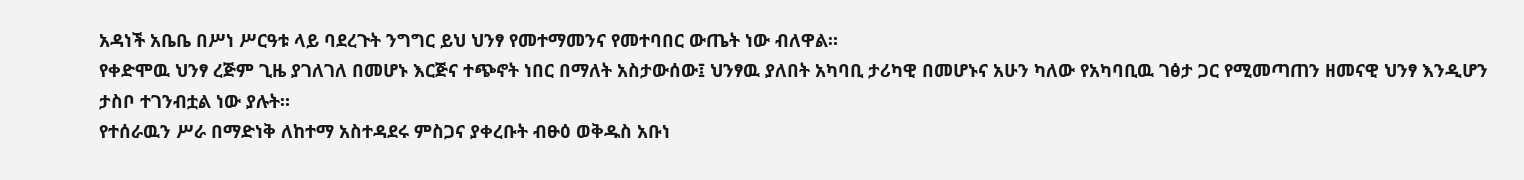አዳነች አቤቤ በሥነ ሥርዓቱ ላይ ባደረጉት ንግግር ይህ ህንፃ የመተማመንና የመተባበር ውጤት ነው ብለዋል።
የቀድሞዉ ህንፃ ረጅም ጊዜ ያገለገለ በመሆኑ እርጅና ተጭኖት ነበር በማለት አስታውሰው፤ ህንፃዉ ያለበት አካባቢ ታሪካዊ በመሆኑና አሁን ካለው የአካባቢዉ ገፅታ ጋር የሚመጣጠን ዘመናዊ ህንፃ እንዲሆን ታስቦ ተገንብቷል ነው ያሉት።
የተሰራዉን ሥራ በማድነቅ ለከተማ አስተዳደሩ ምስጋና ያቀረቡት ብፁዕ ወቅዱስ አቡነ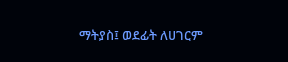ማትያስ፤ ወደፊት ለሀገርም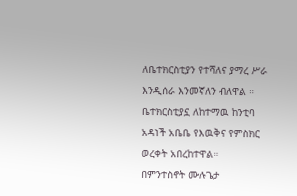ለቤተክርስቲያን የተሻለና ያማረ ሥራ እንዲሰራ እንመኛለን ብለዋል ።
ቤተክርስቲያኗ ለከተማዉ ከንቲባ አዳነች አቤቤ የእዉቅና የምስክር ወረቀት አበረከተዋል።
በምንተስኖት ሙሉጌታ